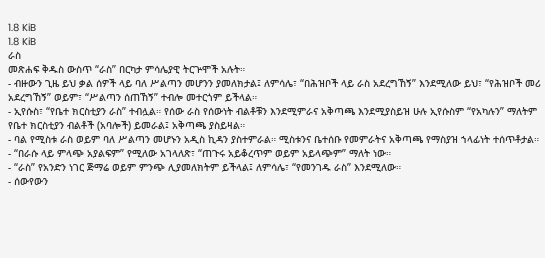1.8 KiB
1.8 KiB
ራስ
መጽሐፍ ቅዱስ ውስጥ “ራስ” በርካታ ምሳሌያዊ ትርጕሞች አሉት።
- ብዙውን ጊዜ ይህ ቃል ሰዎች ላይ ባለ ሥልጣን መሆንን ያመለክታል፤ ለምሳሌ፣ “በሕዝቦች ላይ ራስ አደረግኸኝ” እንደሚለው ይህ፣ “የሕዝቦች መሪ አደረግኸኝ” ወይም፣ “ሥልጣን ሰጠኸኝ” ተብሎ መተርጎም ይችላል።
- ኢየሱስ፣ “የቤተ ክርስቲያን ራስ” ተብሏል። የሰው ራስ የሰውነት ብልቶቹን እንደሚምራና አቅጣጫ እንደሚያስይዝ ሁሉ ኢየሱስም “የአካሉን” ማለትም የቤተ ክርስቲያን ብልቶች (አባሎች) ይመራል፤ አቅጣጫ ያስይዛል።
- ባል የሚስቱ ራስ ወይም ባለ ሥልጣን መሆኑን አዲስ ኪዳን ያስተምራል። ሚስቱንና ቤተሰቡ የመምራትና አቅጣጫ የማስያዝ ኀላፊነት ተሰጥቶታል።
- “በራሱ ላይ ምላጭ አያልፍም” የሚለው አገላለጽ፣ “ጠጉሩ አይቆረጥም ወይም አይላጭም” ማለት ነው።
- “ራስ” የአንድን ነገር ጅማሬ ወይም ምንጭ ሊያመለክትም ይችላል፤ ለምሳሌ፣ “የመንገዱ ራስ” እንደሚለው።
- ሰውየውን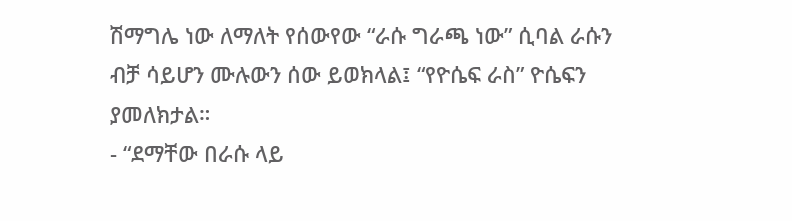ሽማግሌ ነው ለማለት የሰውየው “ራሱ ግራጫ ነው” ሲባል ራሱን ብቻ ሳይሆን ሙሉውን ሰው ይወክላል፤ “የዮሴፍ ራስ” ዮሴፍን ያመለክታል።
- “ደማቸው በራሱ ላይ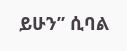ይሁን” ሲባል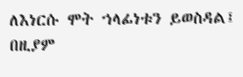ለእነርሱ ሞት ኀላፊነቱን ይወስዳል፤ በዚያም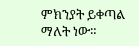ምክንያት ይቀጣል ማለት ነው።